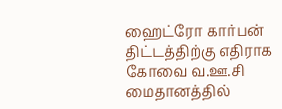ஹைட்ரோ கார்பன் திட்டத்திற்கு எதிராக கோவை வ.ஊ.சி மைதானத்தில்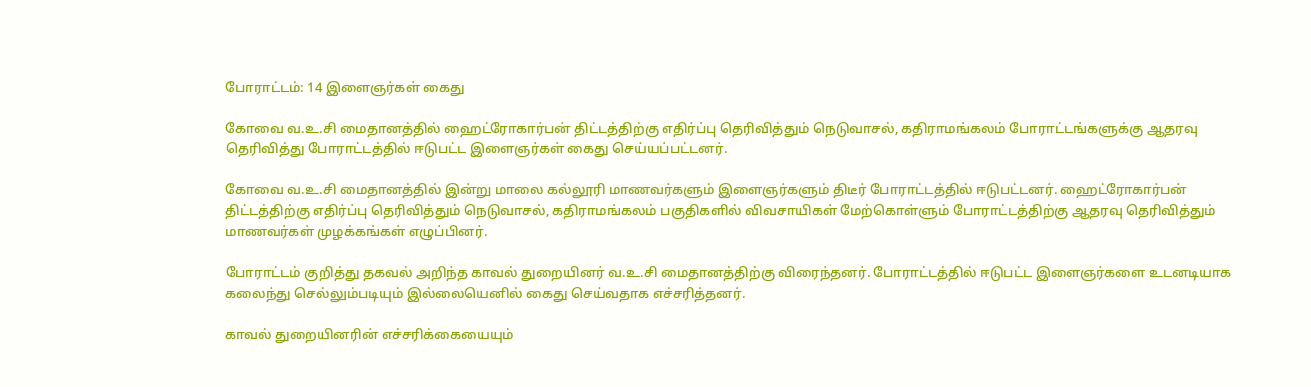போராட்டம்: 14 இளைஞர்கள் கைது

கோவை வ.உ.சி மைதானத்தில் ஹைட்ரோகார்பன் திட்டத்திற்கு எதிர்ப்பு தெரிவித்தும் நெடுவாசல், கதிராமங்கலம் போராட்டங்களுக்கு ஆதரவு தெரிவித்து போராட்டத்தில் ஈடுபட்ட இளைஞர்கள் கைது செய்யப்பட்டனர்.

கோவை வ.உ.சி மைதானத்தில் இன்று மாலை கல்லூரி மாணவர்களும் இளைஞர்களும் திடீர் போராட்டத்தில் ஈடுபட்டனர். ஹைட்ரோகார்பன் திட்டத்திற்கு எதிர்ப்பு தெரிவித்தும் நெடுவாசல், கதிராமங்கலம் பகுதிகளில் விவசாயிகள் மேற்கொள்ளும் போராட்டத்திற்கு ஆதரவு தெரிவித்தும் மாணவர்கள் முழக்கங்கள் எழுப்பினர்.

போராட்டம் குறித்து தகவல் அறிந்த காவல் துறையினர் வ.உ.சி மைதானத்திற்கு விரைந்தனர். போராட்டத்தில் ஈடுபட்ட இளைஞர்களை உடனடியாக கலைந்து செல்லும்படியும் இல்லையெனில் கைது செய்வதாக எச்சரித்தனர்.

காவல் துறையினரின் எச்சரிக்கையையும்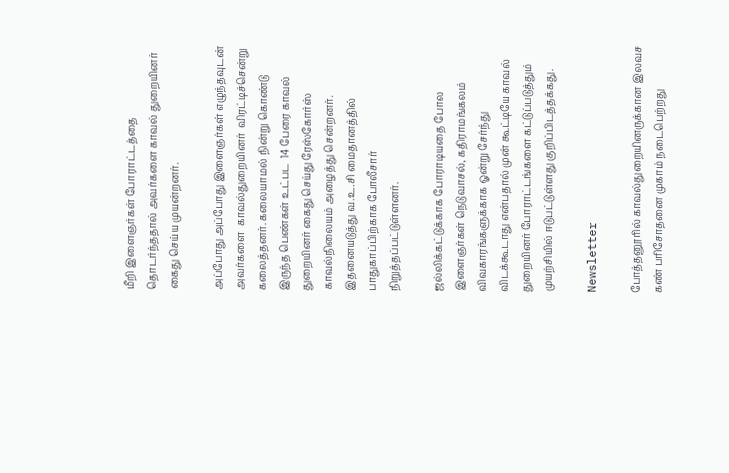மீறி இளைஞர்கள் போராட்டத்தை தொடர்ந்ததால் அவர்களை காவல் துறையினர் கைது செய்ய முயன்றனர்.

அப்போது அப்போது இளைஞர்கள் எழுந்தவுடன் அவர்களை  காவல்துறையினர்  விரட்டிச்சென்று கலைத்தனர். கலையாமல் நின்று கொண்டு இருந்த பெண்கள் உட்பட  14 பேரை காவல் துறையினர் கைது செய்து ரேஸ்கோர்ஸ் காவல்நிலையம் அழைத்து சென்றனர். இதனையடுத்து வ.உ.சி மைதானத்தில் பாதுகாப்பிற்காக போலீசார் நிறுத்தப்பட்டுள்ளனர்.

ஜல்லிக்கட்டுக்காக போராடியதை போல இளைஞர்கள் நெடுவாசல், கதிராமங்கலம் விவகாரங்களுக்காக ஓன்று சேர்ந்து விடக்கூடாது என்பதால் முன் கூட்டியே காவல் துறையினர் போராட்டங்களை கட்டுப்படுத்தும் முயற்சியில் ஈடுபட்டுள்ளது குறிப்பிடத்தக்கது.

Newsletter

போத்தனூரில் காவல்துறையினருக்கான இலவச கண் பரிசோதனை முகாம் நடைபெற்றது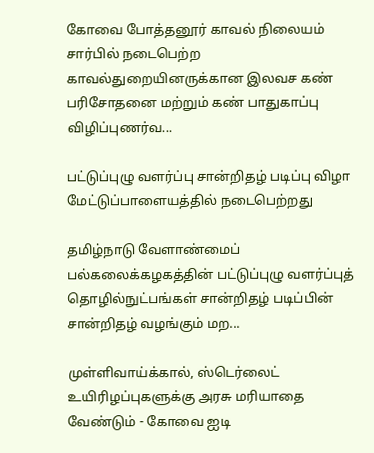கோவை போத்தனூர் காவல் நிலையம் சார்பில் நடைபெற்ற காவல்துறையினருக்கான இலவச கண் பரிசோதனை மற்றும் கண் பாதுகாப்பு விழிப்புணர்வ...

பட்டுப்புழு வளர்ப்பு சான்றிதழ் படிப்பு விழா மேட்டுப்பாளையத்தில் நடைபெற்றது

தமிழ்நாடு வேளாண்மைப் பல்கலைக்கழகத்தின் பட்டுப்புழு வளர்ப்புத் தொழில்நுட்பங்கள் சான்றிதழ் படிப்பின் சான்றிதழ் வழங்கும் மற...

முள்ளிவாய்க்கால், ஸ்டெர்லைட் உயிரிழப்புகளுக்கு அரசு மரியாதை வேண்டும் - கோவை ஐடி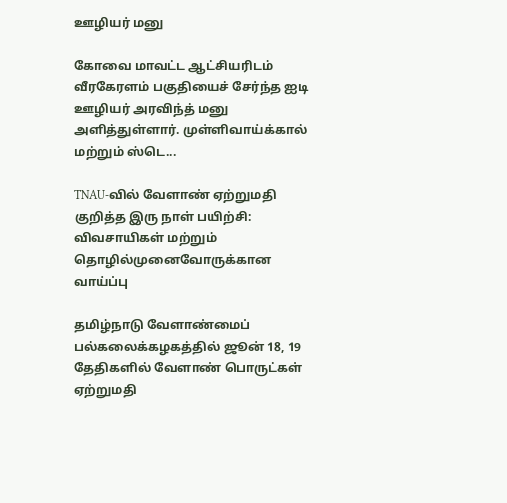ஊழியர் மனு

கோவை மாவட்ட ஆட்சியரிடம் வீரகேரளம் பகுதியைச் சேர்ந்த ஐடி ஊழியர் அரவிந்த் மனு அளித்துள்ளார். முள்ளிவாய்க்கால் மற்றும் ஸ்டெ...

TNAU-வில் வேளாண் ஏற்றுமதி குறித்த இரு நாள் பயிற்சி: விவசாயிகள் மற்றும் தொழில்முனைவோருக்கான வாய்ப்பு

தமிழ்நாடு வேளாண்மைப் பல்கலைக்கழகத்தில் ஜூன் 18, 19 தேதிகளில் வேளாண் பொருட்கள் ஏற்றுமதி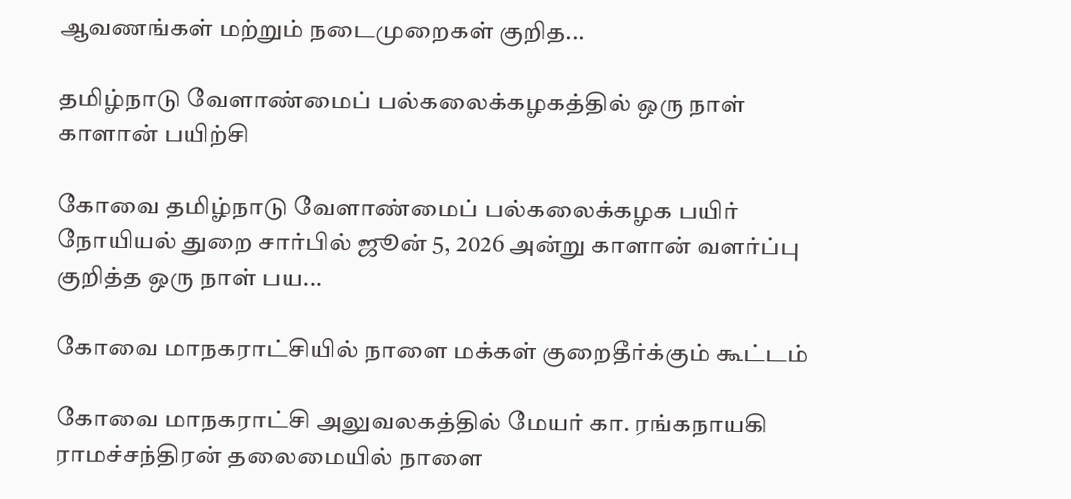ஆவணங்கள் மற்றும் நடைமுறைகள் குறித...

தமிழ்நாடு வேளாண்மைப் பல்கலைக்கழகத்தில் ஒரு நாள் காளான் பயிற்சி

கோவை தமிழ்நாடு வேளாண்மைப் பல்கலைக்கழக பயிர் நோயியல் துறை சார்பில் ஜூன் 5, 2026 அன்று காளான் வளர்ப்பு குறித்த ஒரு நாள் பய...

கோவை மாநகராட்சியில் நாளை மக்கள் குறைதீர்க்கும் கூட்டம்

கோவை மாநகராட்சி அலுவலகத்தில் மேயர் கா. ரங்கநாயகி ராமச்சந்திரன் தலைமையில் நாளை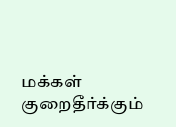மக்கள் குறைதீர்க்கும்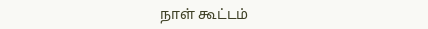நாள் கூட்டம்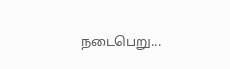நடைபெறு...